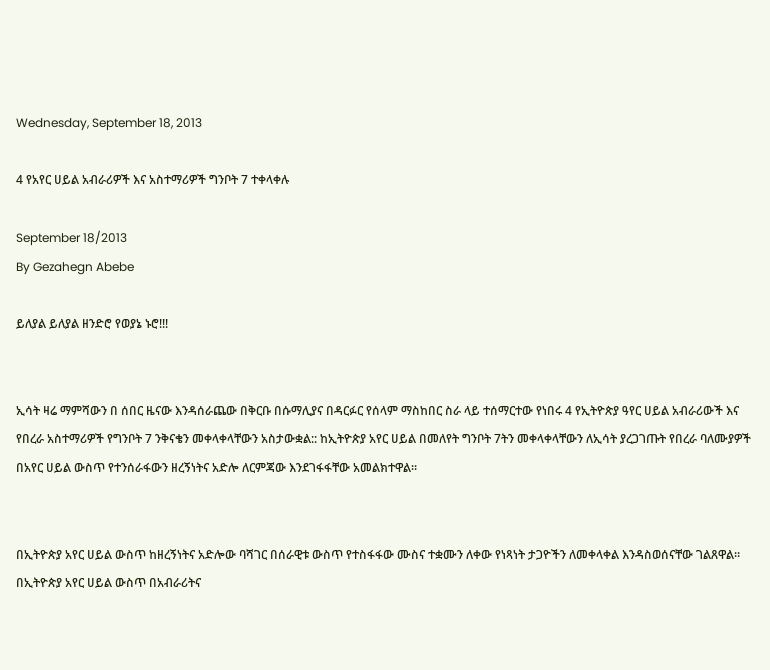Wednesday, September 18, 2013

4 የአየር ሀይል አብራሪዎች እና አስተማሪዎች ግንቦት 7 ተቀላቀሉ

September 18/2013
By Gezahegn Abebe

ይለያል ይለያል ዘንድሮ የወያኔ ኑሮ!!!


ኢሳት ዛሬ ማምሻውን በ ሰበር ዜናው እንዳሰራጨው በቅርቡ በሱማሊያና በዳርፉር የሰላም ማስከበር ስራ ላይ ተሰማርተው የነበሩ 4 የኢትዮጵያ ዓየር ሀይል አብራሪውች እና የበረራ አስተማሪዎች የግንቦት 7 ንቅናቄን መቀላቀላቸውን አስታውቋል:: ከኢትዮጵያ አየር ሀይል በመለየት ግንቦት 7ትን መቀላቀላቸውን ለኢሳት ያረጋገጡት የበረራ ባለሙያዎች በአየር ሀይል ውስጥ የተንሰራፋውን ዘረኝነትና አድሎ ለርምጃው እንደገፋፋቸው አመልክተዋል።


በኢትዮጵያ አየር ሀይል ውስጥ ከዘረኝነትና አድሎው ባሻገር በሰራዊቱ ውስጥ የተስፋፋው ሙስና ተቋሙን ለቀው የነጻነት ታጋዮችን ለመቀላቀል እንዳስወሰናቸው ገልጸዋል።
በኢትዮጵያ አየር ሀይል ውስጥ በአብራሪትና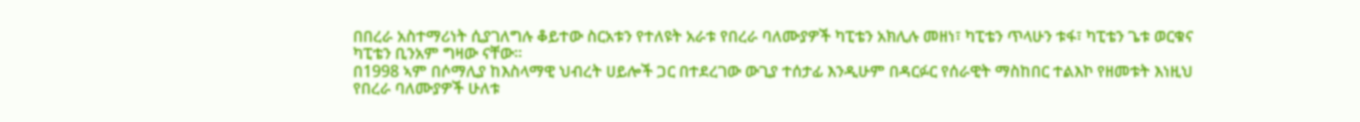በበረራ አስተማሪነት ሲያገለግሉ ቆይተው ስርአቱን የተለዩት አራቱ የበረራ ባለሙያዎች ካፒቴን አክሊሉ መዘነ፣ ካፒቴን ጥላሁን ቱፋ፣ ካፒቴን ጌቱ ወርቁና ካፒቴን ቢንአም ግዛው ናቸው።
በ1998 ኣም በሶማሊያ ከእስላማዊ ህብረት ሀይሎች ጋር በተደረገው ውጊያ ተሰታፊ እንዲሁም በዳርፉር የሰራዊት ማስከበር ተልእኮ የዘመቱት እነዚህ የበረራ ባለሙያዎች ሁለቱ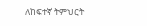ለከፍተኛ ትምህርት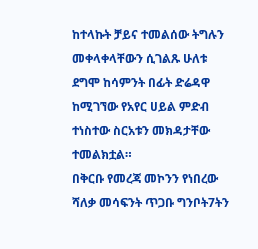ከተላኩት ቻይና ተመልሰው ትግሉን መቀላቀላቸውን ሲገልጹ ሁለቱ ደግሞ ከሳምንት በፊት ድሬዳዋ ከሚገኘው የአየር ሀይል ምድብ ተነስተው ስርአቱን መክዳታቸው ተመልክቷል።
በቅርቡ የመረጃ መኮንን የነበረው ሻለቃ መሳፍንት ጥጋቡ ግንቦት7ትን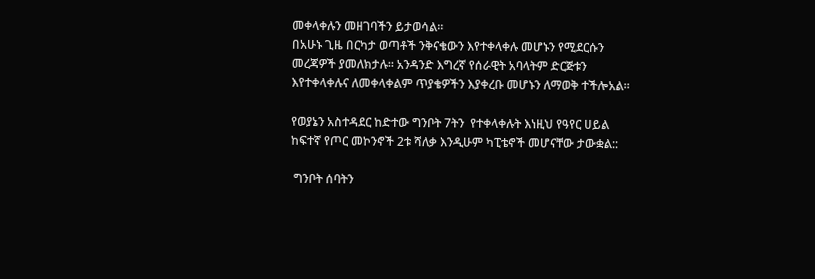መቀላቀሉን መዘገባችን ይታወሳል።
በአሁኑ ጊዜ በርካታ ወጣቶች ንቅናቄውን እየተቀላቀሉ መሆኑን የሚደርሱን መረጃዎች ያመለክታሉ። አንዳንድ እግረኛ የሰራዊት አባላትም ድርጅቱን እየተቀላቀሉና ለመቀላቀልም ጥያቄዎችን እያቀረቡ መሆኑን ለማወቅ ተችሎአል።

የወያኔን አስተዳደር ከድተው ግንቦት 7ትን  የተቀላቀሉት እነዚህ የዓየር ሀይል ከፍተኛ የጦር መኮንኖች 2ቱ ሻለቃ እንዲሁም ካፒቴኖች መሆናቸው ታውቋል::

 ግንቦት ሰባትን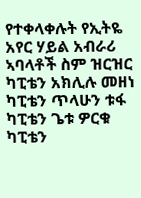የተቀላቀሉት የኢትዬ አየር ሃይል አብራሪ ኣባላቶች ስም ዝርዝር
ካፒቴን አክሊሉ መዘነ
ካፒቴን ጥላሁን ቱፋ
ካፒቴን ጌቱ ዎርቁ
ካፒቴን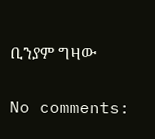ቢንያም ግዛው

No comments: